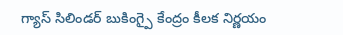గ్యాస్ సిలిండర్ బుకింగ్పై కేంద్రం కీలక నిర్ణయం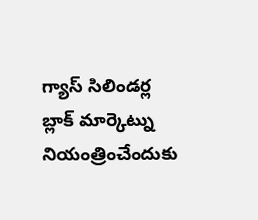గ్యాస్ సిలిండర్ల బ్లాక్ మార్కెట్ను నియంత్రించేందుకు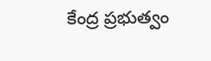కేంద్ర ప్రభుత్వం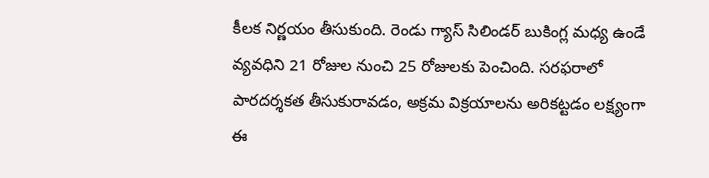కీలక నిర్ణయం తీసుకుంది. రెండు గ్యాస్ సిలిండర్ బుకింగ్ల మధ్య ఉండే వ్యవధిని 21 రోజుల నుంచి 25 రోజులకు పెంచింది. సరఫరాలో పారదర్శకత తీసుకురావడం, అక్రమ విక్రయాలను అరికట్టడం లక్ష్యంగా ఈ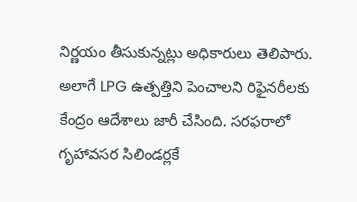నిర్ణయం తీసుకున్నట్లు అధికారులు తెలిపారు. అలాగే LPG ఉత్పత్తిని పెంచాలని రిఫైనరీలకు కేంద్రం ఆదేశాలు జారీ చేసింది. సరఫరాలో గృహావసర సిలిండర్లకే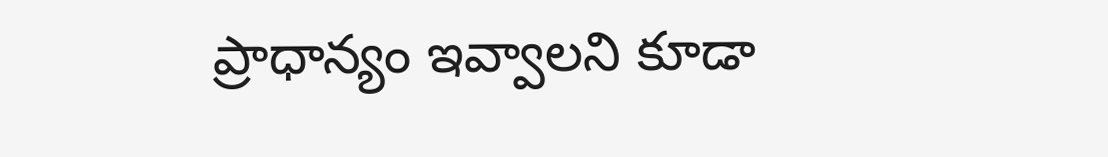ప్రాధాన్యం ఇవ్వాలని కూడా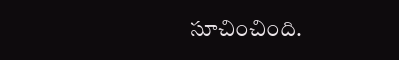సూచించింది.